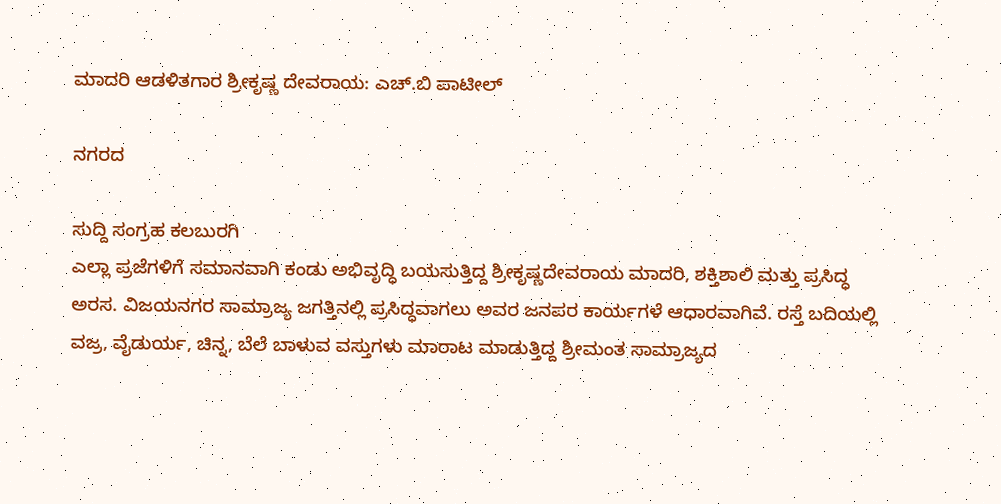ಮಾದರಿ ಆಡಳಿತಗಾರ ಶ್ರೀಕೃಷ್ಣ ದೇವರಾಯ: ಎಚ್.ಬಿ ಪಾಟೀಲ್

ನಗರದ

ಸುದ್ದಿ ಸಂಗ್ರಹ ಕಲಬುರಗಿ
ಎಲ್ಲಾ ಪ್ರಜೆಗಳಿಗೆ ಸಮಾನವಾಗಿ ಕಂಡು ಅಭಿವೃದ್ಧಿ ಬಯಸುತ್ತಿದ್ದ ಶ್ರೀಕೃಷ್ಣದೇವರಾಯ ಮಾದರಿ, ಶಕ್ತಿಶಾಲಿ ಮತ್ತು ಪ್ರಸಿದ್ಧ ಅರಸ. ವಿಜಯನಗರ ಸಾಮ್ರಾಜ್ಯ ಜಗತ್ತಿನಲ್ಲಿ ಪ್ರಸಿದ್ಧವಾಗಲು ಅವರ ಜನಪರ ಕಾರ್ಯಗಳೆ ಆಧಾರವಾಗಿವೆ. ರಸ್ತೆ ಬದಿಯಲ್ಲಿ ವಜ್ರ, ವೈಡುರ್ಯ, ಚಿನ್ನ, ಬೆಲೆ ಬಾಳುವ ವಸ್ತುಗಳು ಮಾರಾಟ ಮಾಡುತ್ತಿದ್ದ ಶ್ರೀಮಂತ ಸಾಮ್ರಾಜ್ಯದ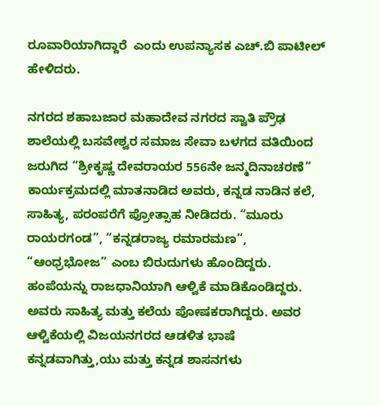ರೂವಾರಿಯಾಗಿದ್ದಾರೆ  ಎಂದು ಉಪನ್ಯಾಸಕ ಎಚ್.ಬಿ ಪಾಟೀಲ್ ಹೇಳಿದರು.

ನಗರದ ಶಹಾಬಜಾರ ಮಹಾದೇವ ನಗರದ ಸ್ವಾತಿ ಪ್ರೌಢ ಶಾಲೆಯಲ್ಲಿ ಬಸವೇಶ್ವರ ಸಮಾಜ ಸೇವಾ ಬಳಗದ ವತಿಯಿಂದ ಜರುಗಿದ “ಶ್ರೀಕೃಷ್ಣ ದೇವರಾಯರ 556ನೇ ಜನ್ಮದಿನಾಚರಣೆ” ಕಾರ್ಯಕ್ರಮದಲ್ಲಿ ಮಾತನಾಡಿದ ಅವರು, ಕನ್ನಡ ನಾಡಿನ ಕಲೆ, ಸಾಹಿತ್ಯ, ಪರಂಪರೆಗೆ ಪ್ರೋತ್ಸಾಹ ನೀಡಿದರು. “ಮೂರು ರಾಯರಗಂಡ”, “ಕನ್ನಡರಾಜ್ಯ ರಮಾರಮಣ”, “ಆಂಧ್ರಭೋಜ” ಎಂಬ ಬಿರುದುಗಳು ಹೊಂದಿದ್ದರು. ಹಂಪೆಯನ್ನು ರಾಜಧಾನಿಯಾಗಿ ಆಳ್ವಿಕೆ ಮಾಡಿಕೊಂಡಿದ್ದರು. ಅವರು ಸಾಹಿತ್ಯ ಮತ್ತು ಕಲೆಯ ಪೋಷಕರಾಗಿದ್ದರು. ಅವರ ಆಳ್ವಿಕೆಯಲ್ಲಿ ವಿಜಯನಗರದ ಆಡಳಿತ ಭಾಷೆ ಕನ್ನಡವಾಗಿತ್ತು,ಯು ಮತ್ತು ಕನ್ನಡ ಶಾಸನಗಳು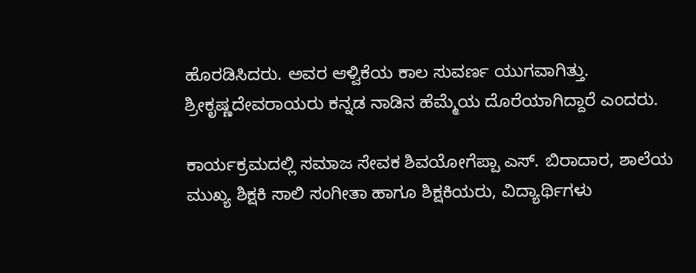ಹೊರಡಿಸಿದರು. ಅವರ ಆಳ್ವಿಕೆಯ ಕಾಲ ಸುವರ್ಣ ಯುಗವಾಗಿತ್ತು. ಶ್ರೀಕೃಷ್ಣದೇವರಾಯರು ಕನ್ನಡ ನಾಡಿನ ಹೆಮ್ಮೆಯ ದೊರೆಯಾಗಿದ್ದಾರೆ ಎಂದರು.

ಕಾರ್ಯಕ್ರಮದಲ್ಲಿ ಸಮಾಜ ಸೇವಕ ಶಿವಯೋಗೆಪ್ಪಾ ಎಸ್. ಬಿರಾದಾರ, ಶಾಲೆಯ ಮುಖ್ಯ ಶಿಕ್ಷಕಿ ಸಾಲಿ ಸಂಗೀತಾ ಹಾಗೂ ಶಿಕ್ಷಕಿಯರು, ವಿದ್ಯಾರ್ಥಿಗಳು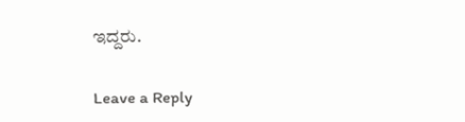ಇದ್ದರು.

Leave a Reply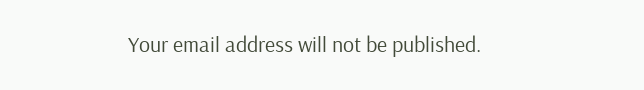Your email address will not be published.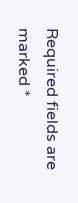Required fields are marked *